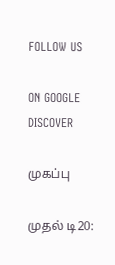FOLLOW US

ON GOOGLE DISCOVER

முகப்பு

முதல் டி20: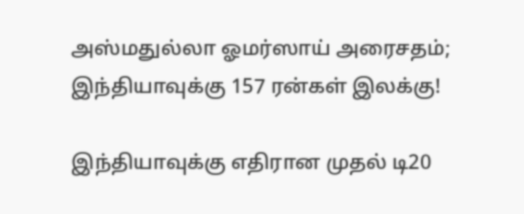அஸ்மதுல்லா ஓமர்ஸாய் அரைசதம்; இந்தியாவுக்கு 157 ரன்கள் இலக்கு!

இந்தியாவுக்கு எதிரான முதல் டி20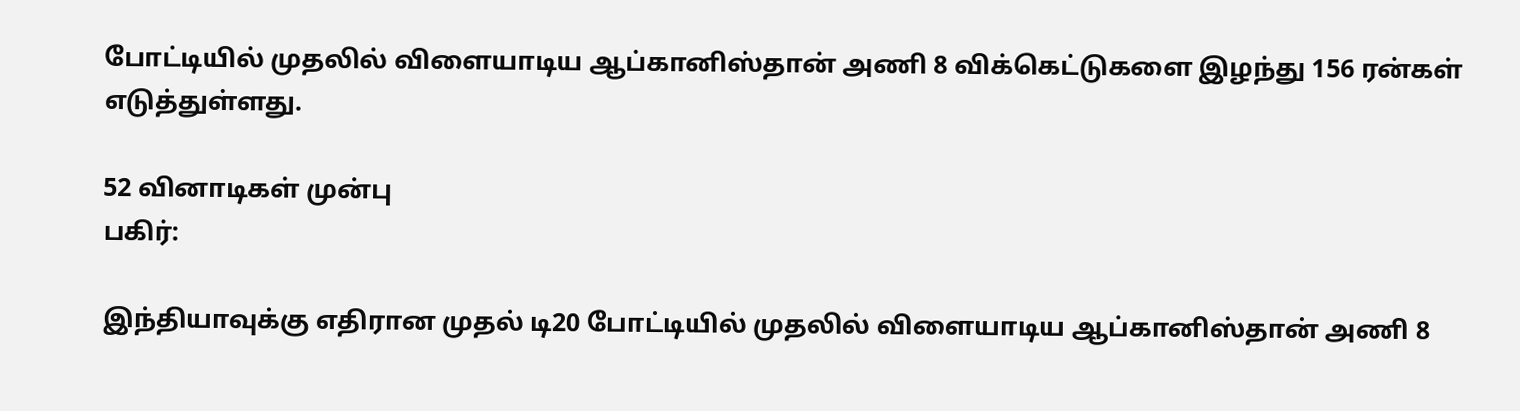போட்டியில் முதலில் விளையாடிய ஆப்கானிஸ்தான் அணி 8 விக்கெட்டுகளை இழந்து 156 ரன்கள் எடுத்துள்ளது.

52 வினாடிகள் முன்பு
பகிர்:

இந்தியாவுக்கு எதிரான முதல் டி20 போட்டியில் முதலில் விளையாடிய ஆப்கானிஸ்தான் அணி 8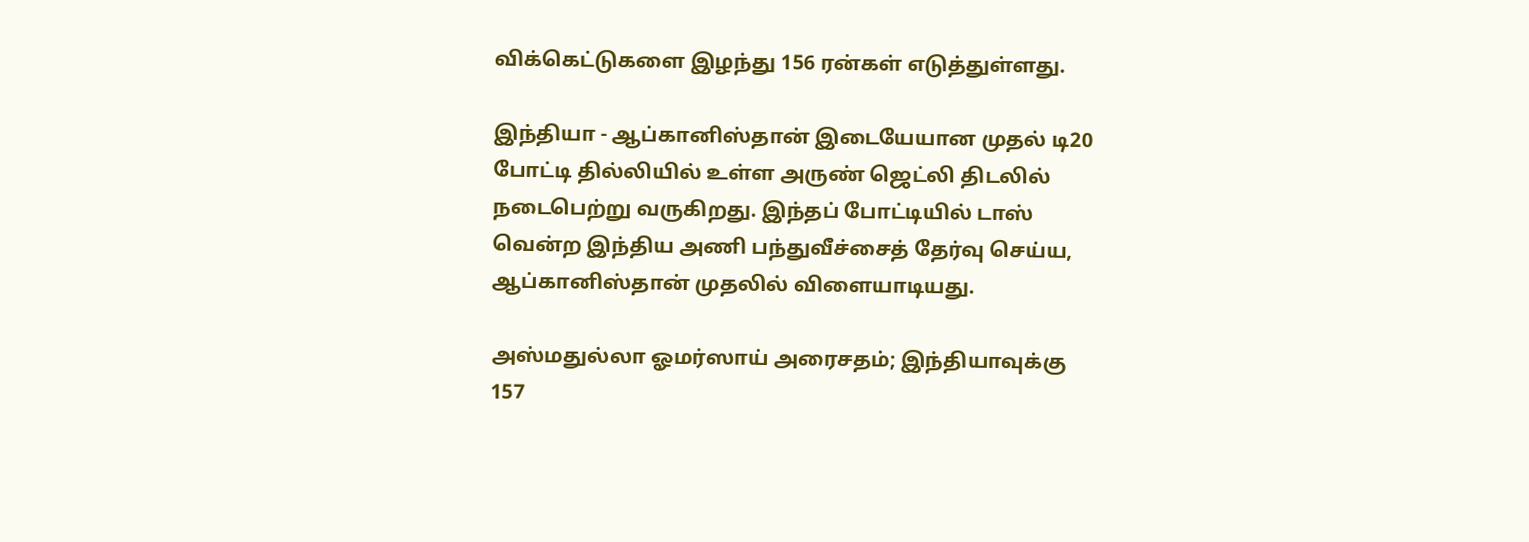விக்கெட்டுகளை இழந்து 156 ரன்கள் எடுத்துள்ளது.

இந்தியா - ஆப்கானிஸ்தான் இடையேயான முதல் டி20 போட்டி தில்லியில் உள்ள அருண் ஜெட்லி திடலில் நடைபெற்று வருகிறது. இந்தப் போட்டியில் டாஸ் வென்ற இந்திய அணி பந்துவீச்சைத் தேர்வு செய்ய, ஆப்கானிஸ்தான் முதலில் விளையாடியது.

அஸ்மதுல்லா ஓமர்ஸாய் அரைசதம்; இந்தியாவுக்கு 157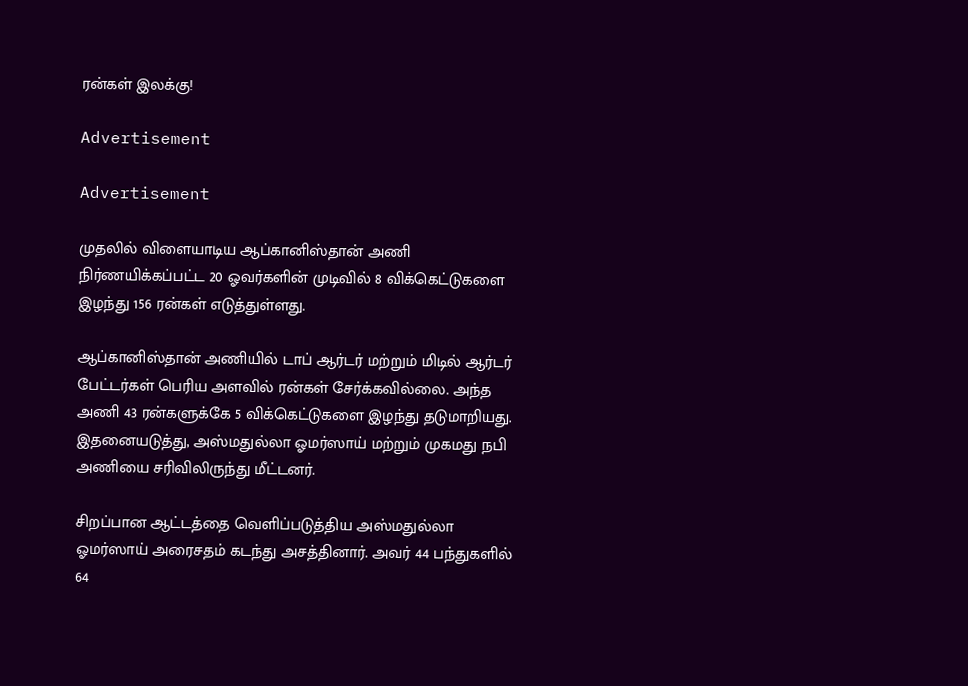ரன்கள் இலக்கு!

Advertisement

Advertisement

முதலில் விளையாடிய ஆப்கானிஸ்தான் அணி நிர்ணயிக்கப்பட்ட 20 ஓவர்களின் முடிவில் 8 விக்கெட்டுகளை இழந்து 156 ரன்கள் எடுத்துள்ளது.

ஆப்கானிஸ்தான் அணியில் டாப் ஆர்டர் மற்றும் மிடில் ஆர்டர் பேட்டர்கள் பெரிய அளவில் ரன்கள் சேர்க்கவில்லை. அந்த அணி 43 ரன்களுக்கே 5 விக்கெட்டுகளை இழந்து தடுமாறியது. இதனையடுத்து, அஸ்மதுல்லா ஓமர்ஸாய் மற்றும் முகமது நபி அணியை சரிவிலிருந்து மீட்டனர்.

சிறப்பான ஆட்டத்தை வெளிப்படுத்திய அஸ்மதுல்லா ஓமர்ஸாய் அரைசதம் கடந்து அசத்தினார். அவர் 44 பந்துகளில் 64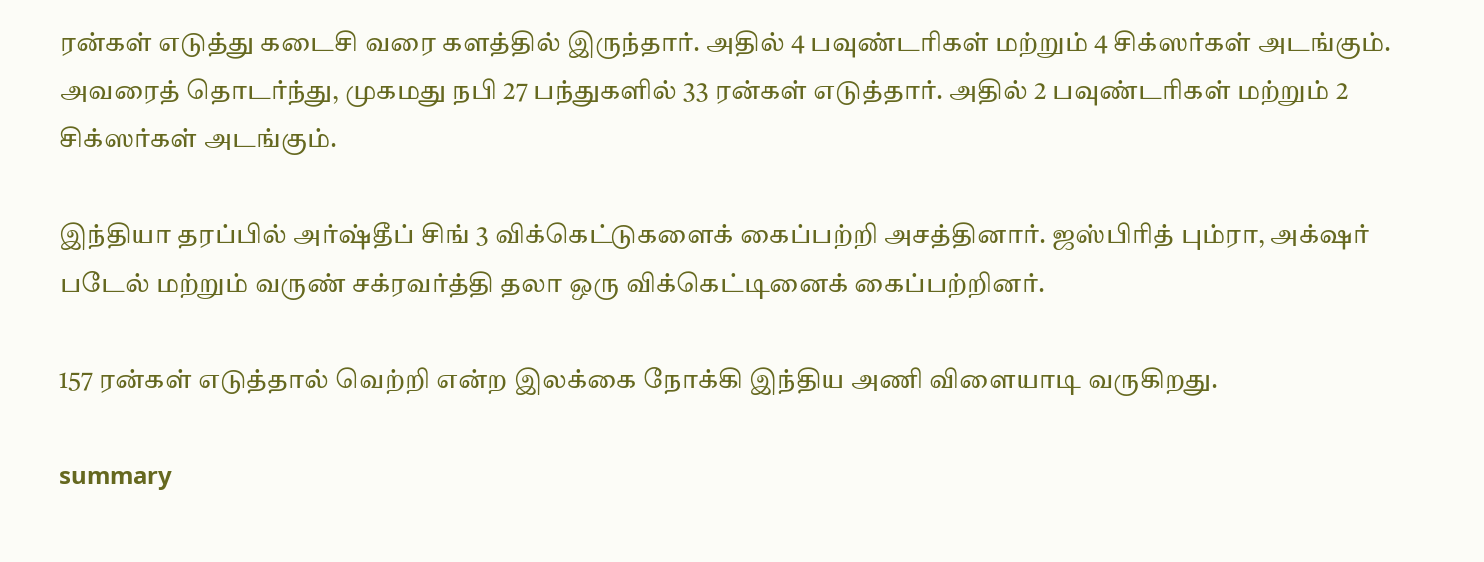ரன்கள் எடுத்து கடைசி வரை களத்தில் இருந்தார். அதில் 4 பவுண்டரிகள் மற்றும் 4 சிக்ஸர்கள் அடங்கும். அவரைத் தொடர்ந்து, முகமது நபி 27 பந்துகளில் 33 ரன்கள் எடுத்தார். அதில் 2 பவுண்டரிகள் மற்றும் 2 சிக்ஸர்கள் அடங்கும்.

இந்தியா தரப்பில் அர்ஷ்தீப் சிங் 3 விக்கெட்டுகளைக் கைப்பற்றி அசத்தினார். ஜஸ்பிரித் பும்ரா, அக்‌ஷர் படேல் மற்றும் வருண் சக்ரவர்த்தி தலா ஒரு விக்கெட்டினைக் கைப்பற்றினர்.

157 ரன்கள் எடுத்தால் வெற்றி என்ற இலக்கை நோக்கி இந்திய அணி விளையாடி வருகிறது.

summary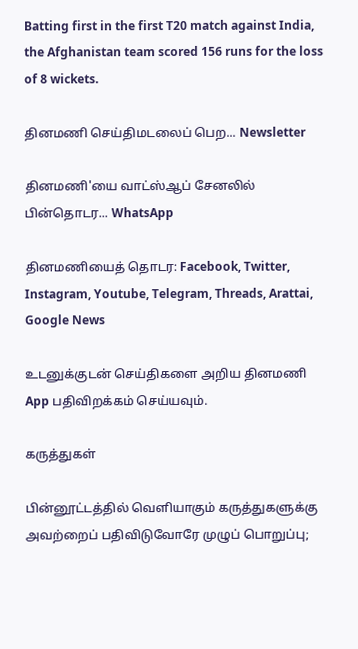Batting first in the first T20 match against India, the Afghanistan team scored 156 runs for the loss of 8 wickets.

தினமணி செய்திமடலைப் பெற... Newsletter

தினமணி'யை வாட்ஸ்ஆப் சேனலில் பின்தொடர... WhatsApp

தினமணியைத் தொடர: Facebook, Twitter, Instagram, Youtube, Telegram, Threads, Arattai, Google News

உடனுக்குடன் செய்திகளை அறிய தினமணி App பதிவிறக்கம் செய்யவும்.

கருத்துகள்

பின்னூட்டத்தில் வெளியாகும் கருத்துகளுக்கு அவற்றைப் பதிவிடுவோரே முழுப் பொறுப்பு;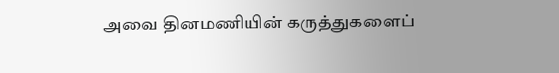அவை தினமணியின் கருத்துகளைப்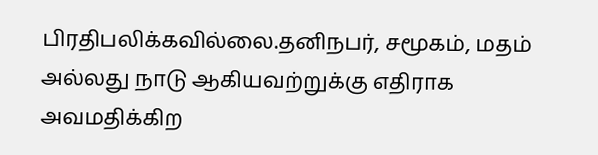பிரதிபலிக்கவில்லை.தனிநபர், சமூகம், மதம் அல்லது நாடு ஆகியவற்றுக்கு எதிராக அவமதிக்கிற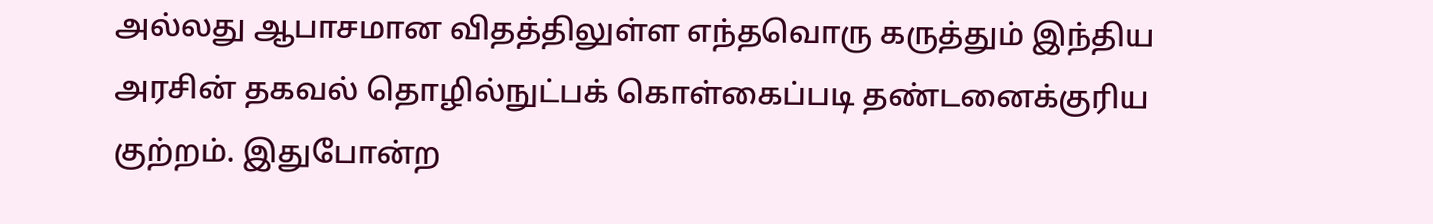அல்லது ஆபாசமான விதத்திலுள்ள எந்தவொரு கருத்தும் இந்திய அரசின் தகவல் தொழில்நுட்பக் கொள்கைப்படி தண்டனைக்குரிய குற்றம். இதுபோன்ற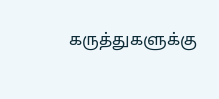கருத்துகளுக்கு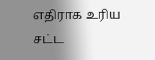எதிராக உரிய சட்ட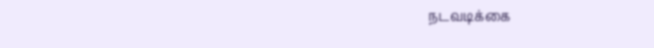நடவடிக்கை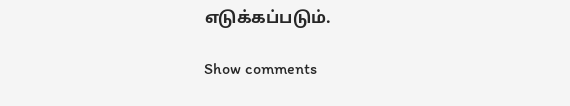எடுக்கப்படும்.

Show comments